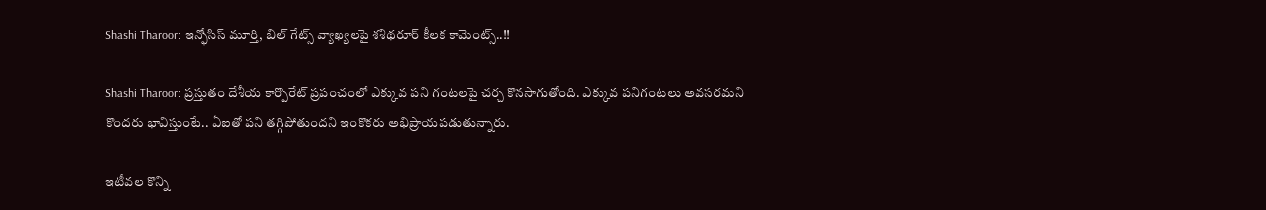Shashi Tharoor: ఇన్ఫోసిస్ మూర్తి, బిల్ గేట్స్ వ్యాఖ్యలపై శశిథరూర్ కీలక కామెంట్స్..!!

Shashi Tharoor: ప్రస్తుతం దేశీయ కార్పొరేట్ ప్రపంచంలో ఎక్కువ పని గంటలపై చర్చ కొనసాగుతోంది. ఎక్కువ పనిగంటలు అవసరమని కొందరు భావిస్తుంటే.. ఏఐతో పని తగ్గిపోతుందని ఇంకొకరు అభిప్రాయపడుతున్నారు.

ఇటీవల కొన్ని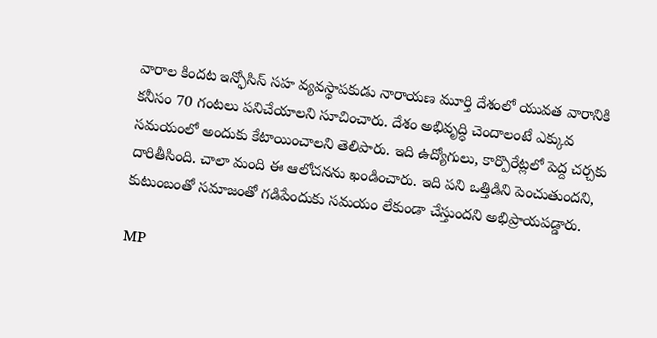వారాల కిందట ఇన్ఫోసిస్ సహ వ్యవస్థాపకుడు నారాయణ మూర్తి దేశంలో యువత వారానికి కనీసం 70 గంటలు పనిచేయాలని సూచించారు. దేశం అభివృద్ధి చెందాలంటే ఎక్కువ సమయంలో అందుకు కేటాయించాలని తెలిపారు. ఇది ఉద్యోగులు, కార్పొరేట్లలో పెద్ద చర్చకు దారితీసింది. చాలా మంది ఈ ఆలోచనను ఖండించారు. ఇది పని ఒత్తిడిని పెంచుతుందని, కుటుంబంతో సమాజంతో గడిపేందుకు సమయం లేకుండా చేస్తుందని అభిప్రాయపడ్డారు.

MP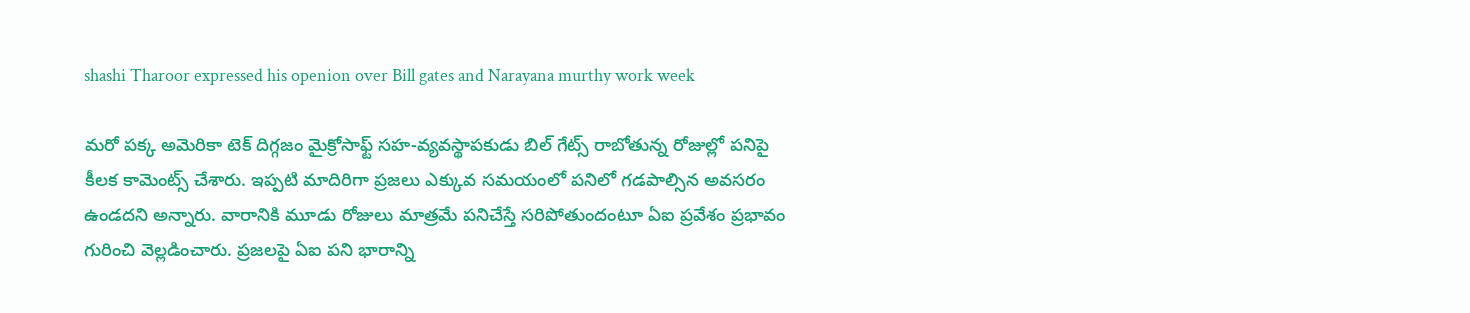shashi Tharoor expressed his openion over Bill gates and Narayana murthy work week

మరో పక్క అమెరికా టెక్ దిగ్గజం మైక్రోసాఫ్ట్ సహ-వ్యవస్థాపకుడు బిల్ గేట్స్ రాబోతున్న రోజుల్లో పనిపై కీలక కామెంట్స్ చేశారు. ఇప్పటి మాదిరిగా ప్రజలు ఎక్కువ సమయంలో పనిలో గడపాల్సిన అవసరం ఉండదని అన్నారు. వారానికి మూడు రోజులు మాత్రమే పనిచేస్తే సరిపోతుందంటూ ఏఐ ప్రవేశం ప్రభావం గురించి వెల్లడించారు. ప్రజలపై ఏఐ పని భారాన్ని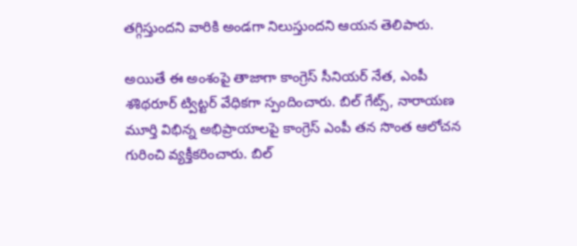తగ్గిస్తుందని వారికి అండగా నిలుస్తుందని ఆయన తెలిపారు.

అయితే ఈ అంశంపై తాజాగా కాంగ్రెస్ సీనియర్ నేత, ఎంపీ శశిథరూర్ ట్విట్టర్ వేధికగా స్పందించారు. బిల్ గేట్స్, నారాయణ మూర్తి విభిన్న అభిప్రాయాలపై కాంగ్రెస్ ఎంపీ తన సొంత ఆలోచన గురించి వ్యక్తీకరించారు. బిల్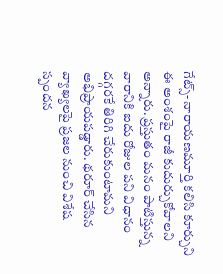గేట్స్- నారాయణమూర్తి కలిసి కూర్చుని ఈ అంశంపై రాజీ కుదుర్చుకోవాలని అన్నారు. ప్రస్తుతం మనం పాటిస్తున్న వారానికి ఐదు రోజుల పని విధానం దగ్గరకే తిరిగి చేరుకుంటామని అభిప్రాయపడ్డారు. థరూర్ చేసిన వ్యాఖ్యలపై ప్రజల నుంచి విశేష స్పందన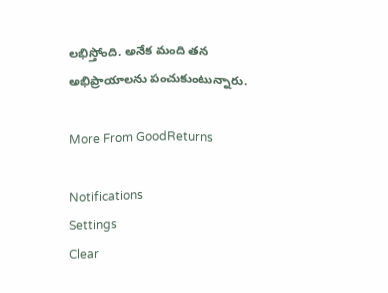లభిస్తోంది. అనేక మంది తన అభిప్రాయాలను పంచుకుంటున్నారు.

More From GoodReturns

Notifications
Settings
Clear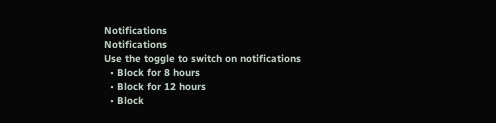Notifications
Notifications
Use the toggle to switch on notifications
  • Block for 8 hours
  • Block for 12 hours
  • Block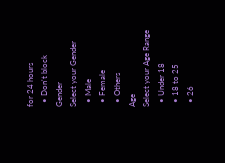for 24 hours
  • Don't block
Gender
Select your Gender
  • Male
  • Female
  • Others
Age
Select your Age Range
  • Under 18
  • 18 to 25
  • 26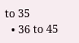to 35
  • 36 to 45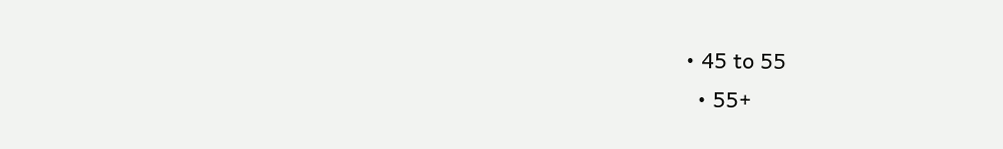• 45 to 55
  • 55+